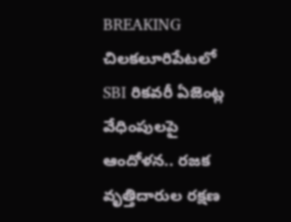BREAKING
చిలకలూరిపేటలో SBI రికవరీ ఏజెంట్ల వేధింపులపై ఆందోళన.. రజక వృత్తిదారుల రక్షణ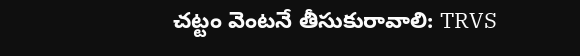చట్టం వెంటనే తీసుకురావాలి: TRVS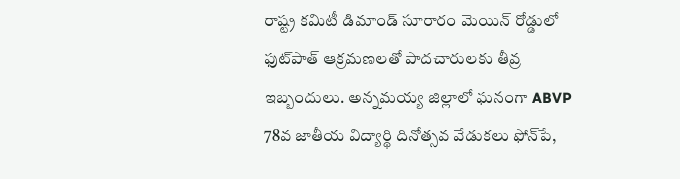రాష్ట్ర కమిటీ డిమాండ్ సూరారం మెయిన్ రోడ్డులో ఫుట్‌పాత్ ఆక్రమణలతో పాదచారులకు తీవ్ర ఇబ్బందులు. అన్నమయ్య జిల్లాలో ఘనంగా ABVP 78వ జాతీయ విద్యార్థి దినోత్సవ వేడుకలు ఫోన్‌పే,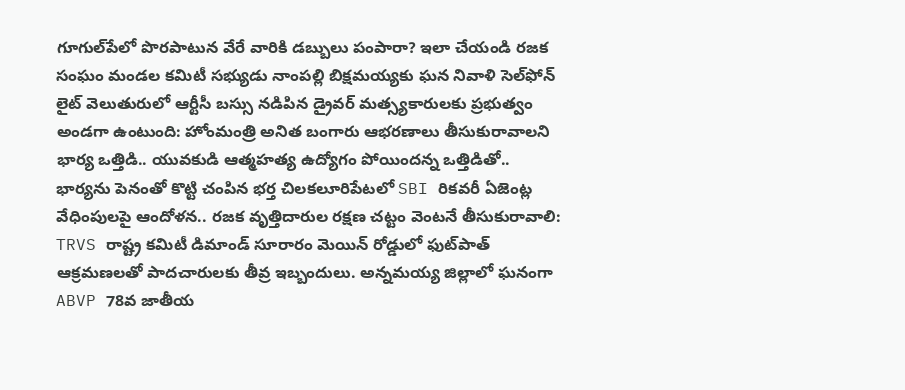గూగుల్‌పేలో పొరపాటున వేరే వారికి డబ్బులు పంపారా? ఇలా చేయండి రజక సంఘం మండల కమిటీ సభ్యుడు నాంపల్లి బిక్షమయ్యకు ఘన నివాళి సెల్‌ఫోన్ లైట్ వెలుతురులో ఆర్టీసీ బస్సు నడిపిన డ్రైవర్ మత్స్యకారులకు ప్రభుత్వం అండగా ఉంటుంది: హోంమంత్రి అనిత బంగారు ఆభరణాలు తీసుకురావాలని భార్య ఒత్తిడి.. యువకుడి ఆత్మహత్య ఉద్యోగం పోయిందన్న ఒత్తిడితో.. భార్యను పెనంతో కొట్టి చంపిన భర్త చిలకలూరిపేటలో SBI రికవరీ ఏజెంట్ల వేధింపులపై ఆందోళన.. రజక వృత్తిదారుల రక్షణ చట్టం వెంటనే తీసుకురావాలి: TRVS రాష్ట్ర కమిటీ డిమాండ్ సూరారం మెయిన్ రోడ్డులో ఫుట్‌పాత్ ఆక్రమణలతో పాదచారులకు తీవ్ర ఇబ్బందులు. అన్నమయ్య జిల్లాలో ఘనంగా ABVP 78వ జాతీయ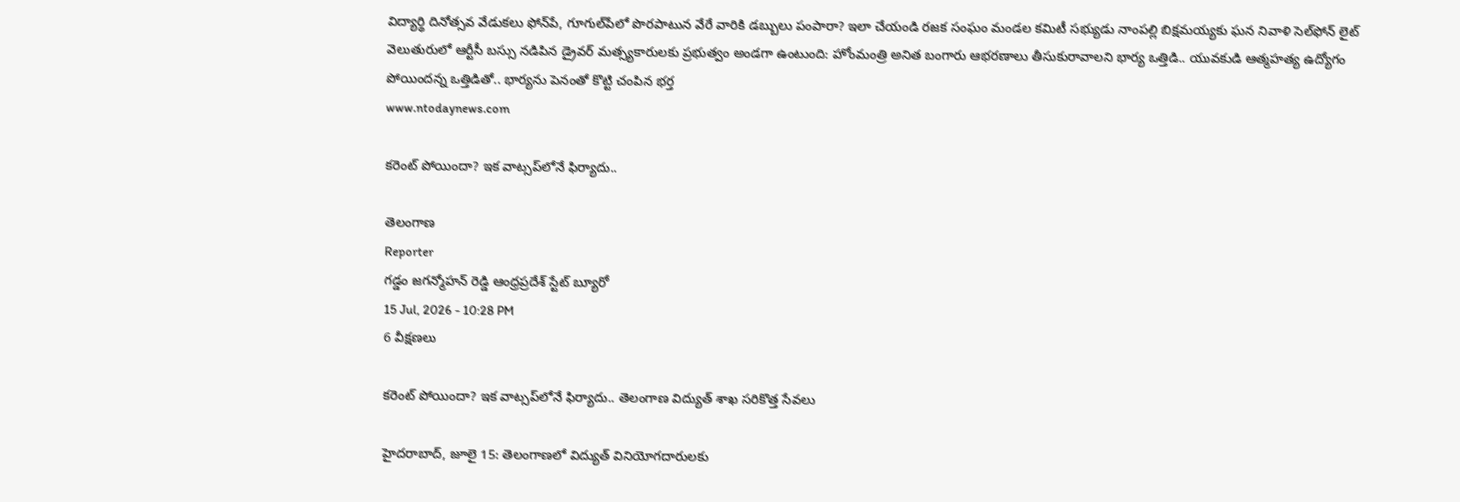విద్యార్థి దినోత్సవ వేడుకలు ఫోన్‌పే, గూగుల్‌పేలో పొరపాటున వేరే వారికి డబ్బులు పంపారా? ఇలా చేయండి రజక సంఘం మండల కమిటీ సభ్యుడు నాంపల్లి బిక్షమయ్యకు ఘన నివాళి సెల్‌ఫోన్ లైట్ వెలుతురులో ఆర్టీసీ బస్సు నడిపిన డ్రైవర్ మత్స్యకారులకు ప్రభుత్వం అండగా ఉంటుంది: హోంమంత్రి అనిత బంగారు ఆభరణాలు తీసుకురావాలని భార్య ఒత్తిడి.. యువకుడి ఆత్మహత్య ఉద్యోగం పోయిందన్న ఒత్తిడితో.. భార్యను పెనంతో కొట్టి చంపిన భర్త
www.ntodaynews.com

కరెంట్ పోయిందా? ఇక వాట్సప్‌లోనే ఫిర్యాదు..

తెలంగాణ
Reporter
గడ్డం జగన్మోహన్ రెడ్డి ఆంధ్రప్రదేశ్ స్టేట్ బ్యూరో
15 Jul, 2026 - 10:28 PM
6 వీక్షణలు

కరెంట్ పోయిందా? ఇక వాట్సప్‌లోనే ఫిర్యాదు.. తెలంగాణ విద్యుత్ శాఖ సరికొత్త సేవలు

హైదరాబాద్, జూలై 15: తెలంగాణలో విద్యుత్ వినియోగదారులకు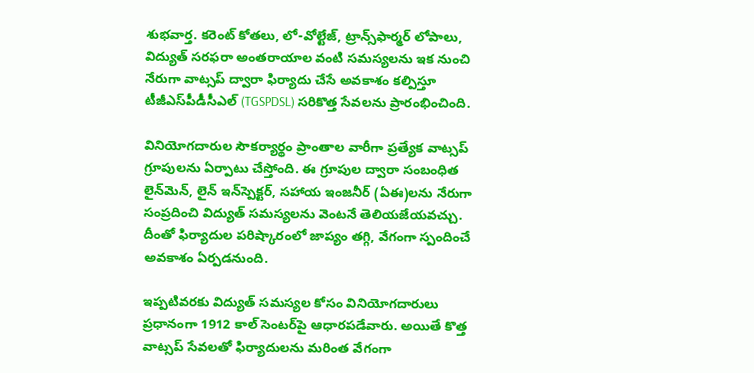శుభవార్త. కరెంట్ కోతలు, లో-వోల్టేజ్, ట్రాన్స్‌ఫార్మర్ లోపాలు, విద్యుత్ సరఫరా అంతరాయాల వంటి సమస్యలను ఇక నుంచి నేరుగా వాట్సప్ ద్వారా ఫిర్యాదు చేసే అవకాశం కల్పిస్తూ టీజీఎస్‌పీడీసీఎల్ (TGSPDSL) సరికొత్త సేవలను ప్రారంభించింది.

వినియోగదారుల సౌకర్యార్థం ప్రాంతాల వారీగా ప్రత్యేక వాట్సప్ గ్రూపులను ఏర్పాటు చేస్తోంది. ఈ గ్రూపుల ద్వారా సంబంధిత లైన్‌మెన్, లైన్ ఇన్‌స్పెక్టర్, సహాయ ఇంజనీర్ (ఏఈ)లను నేరుగా సంప్రదించి విద్యుత్ సమస్యలను వెంటనే తెలియజేయవచ్చు. దీంతో ఫిర్యాదుల పరిష్కారంలో జాప్యం తగ్గి, వేగంగా స్పందించే అవకాశం ఏర్పడనుంది.

ఇప్పటివరకు విద్యుత్ సమస్యల కోసం వినియోగదారులు ప్రధానంగా 1912 కాల్ సెంటర్‌పై ఆధారపడేవారు. అయితే కొత్త వాట్సప్ సేవలతో ఫిర్యాదులను మరింత వేగంగా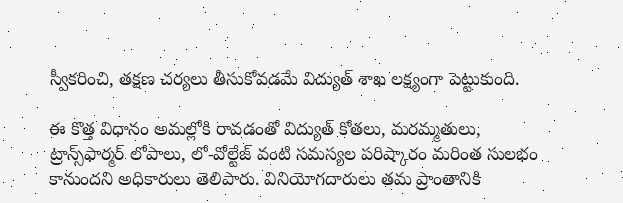స్వీకరించి, తక్షణ చర్యలు తీసుకోవడమే విద్యుత్ శాఖ లక్ష్యంగా పెట్టుకుంది.

ఈ కొత్త విధానం అమల్లోకి రావడంతో విద్యుత్ కోతలు, మరమ్మతులు, ట్రాన్స్‌ఫార్మర్ లోపాలు, లో-వోల్టేజ్ వంటి సమస్యల పరిష్కారం మరింత సులభం కానుందని అధికారులు తెలిపారు. వినియోగదారులు తమ ప్రాంతానికి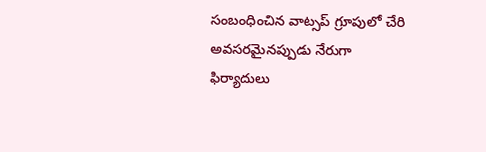సంబంధించిన వాట్సప్ గ్రూపులో చేరి అవసరమైనప్పుడు నేరుగా ఫిర్యాదులు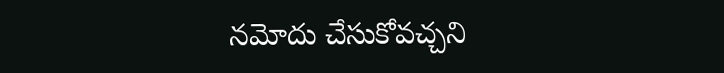నమోదు చేసుకోవచ్చని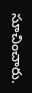సూచించారు.